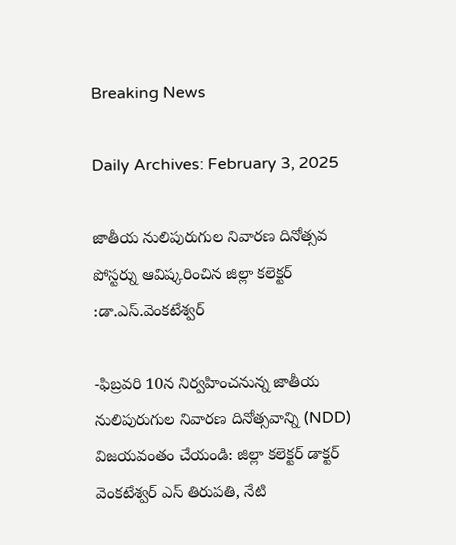Breaking News

Daily Archives: February 3, 2025

జాతీయ నులిపురుగుల నివారణ దినోత్సవ పోస్టర్ను ఆవిష్కరించిన జిల్లా కలెక్టర్ :డా.ఎస్.వెంకటేశ్వర్

-ఫిబ్రవరి 10న నిర్వహించనున్న జాతీయ నులిపురుగుల నివారణ దినోత్సవాన్ని (NDD) విజయవంతం చేయండి: జిల్లా కలెక్టర్ డాక్టర్ వెంకటేశ్వర్ ఎస్ తిరుపతి, నేటి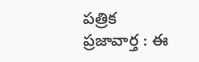పత్రిక ప్రజావార్త : ఈ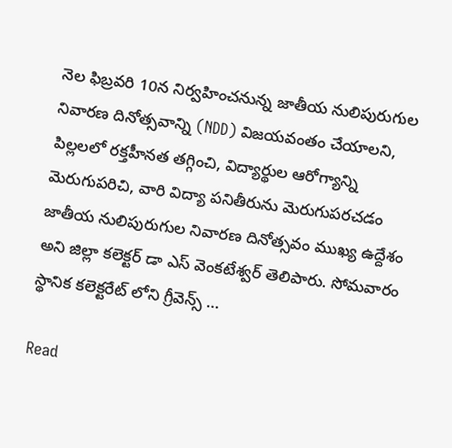నెల ఫిబ్రవరి 10న నిర్వహించనున్న జాతీయ నులిపురుగుల నివారణ దినోత్సవాన్ని (NDD) విజయవంతం చేయాలని, పిల్లలలో రక్తహీనత తగ్గించి, విద్యార్థుల ఆరోగ్యాన్ని మెరుగుపరిచి, వారి విద్యా పనితీరును మెరుగుపరచడం జాతీయ నులిపురుగుల నివారణ దినోత్సవం ముఖ్య ఉద్దేశం అని జిల్లా కలెక్టర్ డా ఎస్ వెంకటేశ్వర్ తెలిపారు. సోమవారం స్థానిక కలెక్టరేట్ లోని గ్రీవెన్స్ …

Read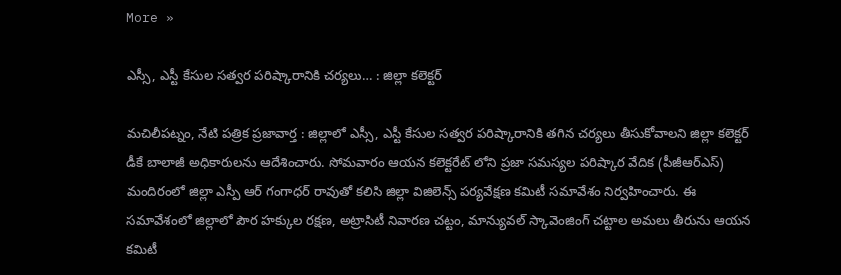More »

ఎస్సీ, ఎస్టీ కేసుల సత్వర పరిష్కారానికి చర్యలు… : జిల్లా కలెక్టర్

మచిలీపట్నం, నేటి పత్రిక ప్రజావార్త : జిల్లాలో ఎస్సీ, ఎస్టీ కేసుల సత్వర పరిష్కారానికి తగిన చర్యలు తీసుకోవాలని జిల్లా కలెక్టర్ డీకే బాలాజీ అధికారులను ఆదేశించారు. సోమవారం ఆయన కలెక్టరేట్ లోని ప్రజా సమస్యల పరిష్కార వేదిక (పీజీఆర్ఎస్) మందిరంలో జిల్లా ఎస్పీ ఆర్ గంగాధర్ రావుతో కలిసి జిల్లా విజిలెన్స్ పర్యవేక్షణ కమిటీ సమావేశం నిర్వహించారు. ఈ సమావేశంలో జిల్లాలో పౌర హక్కుల రక్షణ, అట్రాసిటీ నివారణ చట్టం, మాన్యువల్ స్కావెంజింగ్ చట్టాల అమలు తీరును ఆయన కమిటీ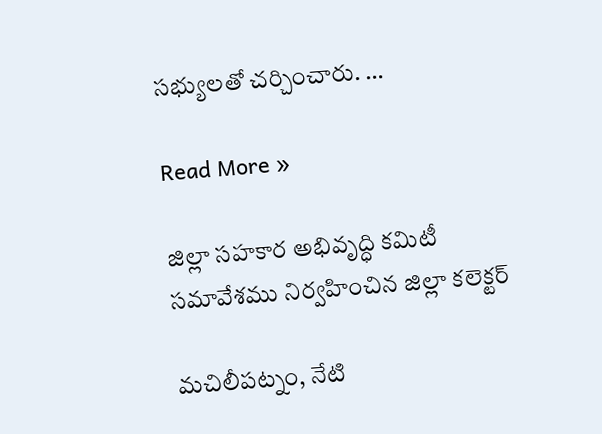సభ్యులతో చర్చించారు. …

Read More »

జిల్లా సహకార అభివృద్ధి కమిటీ సమావేశము నిర్వహించిన జిల్లా కలెక్టర్

మచిలీపట్నం, నేటి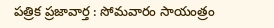పత్రిక ప్రజావార్త : సోమవారం సాయంత్రం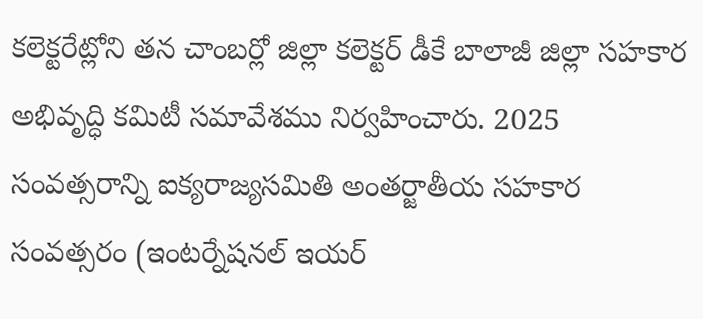కలెక్టరేట్లోని తన చాంబర్లో జిల్లా కలెక్టర్ డీకే బాలాజీ జిల్లా సహకార అభివృద్ధి కమిటీ సమావేశము నిర్వహించారు. 2025 సంవత్సరాన్ని ఐక్యరాజ్యసమితి అంతర్జాతీయ సహకార సంవత్సరం (ఇంటర్నేషనల్ ఇయర్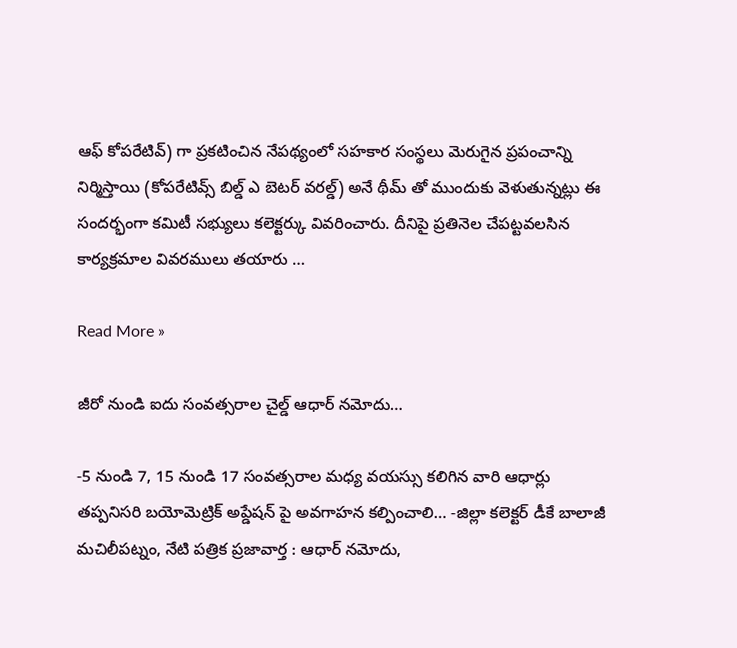ఆఫ్ కోపరేటివ్) గా ప్రకటించిన నేపథ్యంలో సహకార సంస్థలు మెరుగైన ప్రపంచాన్ని నిర్మిస్తాయి (కోపరేటివ్స్ బిల్డ్ ఎ బెటర్ వరల్డ్) అనే థీమ్ తో ముందుకు వెళుతున్నట్లు ఈ సందర్భంగా కమిటీ సభ్యులు కలెక్టర్కు వివరించారు. దీనిపై ప్రతినెల చేపట్టవలసిన కార్యక్రమాల వివరములు తయారు …

Read More »

జీరో నుండి ఐదు సంవత్సరాల చైల్డ్ ఆధార్ నమోదు…

-5 నుండి 7, 15 నుండి 17 సంవత్సరాల మధ్య వయస్సు కలిగిన వారి ఆధార్లు తప్పనిసరి బయోమెట్రిక్ అప్డేషన్ పై అవగాహన కల్పించాలి… -జిల్లా కలెక్టర్ డీకే బాలాజీ మచిలీపట్నం, నేటి పత్రిక ప్రజావార్త : ఆధార్ నమోదు,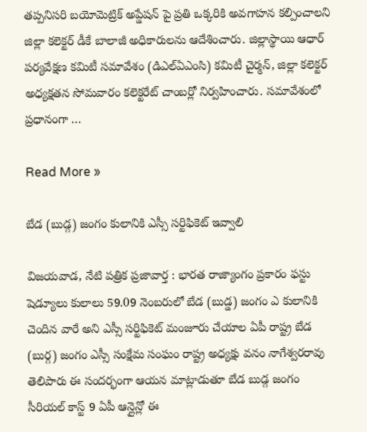తప్పనిసరి బయోమెట్రిక్ అప్డేషన్ పై ప్రతి ఒక్కరికి అవగాహన కల్పించాలని జిల్లా కలెక్టర్ డీకే బాలాజీ అధికారులను ఆదేశించారు. జిల్లాస్థాయి ఆధార్ పర్యవేక్షణ కమిటీ సమావేశం (డిఎల్ఏఎంసి) కమిటీ చైర్మన్, జిల్లా కలెక్టర్ అధ్యక్షతన సోమవారం కలెక్టరేట్ చాంబర్లో నిర్వహించారు. సమావేశంలో ప్రధానంగా …

Read More »

బేడ (బుడ్గ) జంగం కులానికి ఎస్సీ సర్టిఫికెట్ ఇవ్వాలి

విజయవాడ, నేటి పత్రిక ప్రజావార్త : భారత రాజ్యాంగం ప్రకారం ఫస్టు షెడ్యూలు కులాలు 59.09 నెంబరులో బేడ (బుడ్డ) జంగం ఎ కులానికి చెందిన వారే అని ఎస్సీ సర్టిఫికెట్ మంజూరు చేయాల ఏపీ రాష్ట్ర బేడ (బుర్గ) జంగం ఎస్సీ సంక్షేమ సంఘం రాష్ట్ర అధ్యక్షు వనం నాగేశ్వరరావు తెలిపారు ఈ సందర్భంగా ఆయన మాట్లాడుతూ బేడ బుడ్గ జంగం సీరియల్ కాస్ట్ 9 ఏపీ ఆన్లైన్లో ఈ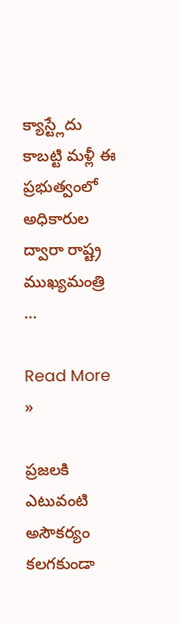క్యాస్ట్లేదు కాబట్టి మళ్లీ ఈ ప్రభుత్వంలో అధికారుల ద్వారా రాష్ట్ర ముఖ్యమంత్రి …

Read More »

ప్రజలకి ఎటువంటి అసౌకర్యం కలగకుండా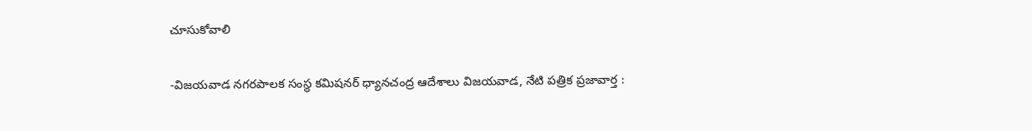చూసుకోవాలి

-విజయవాడ నగరపాలక సంస్థ కమిషనర్ ధ్యానచంద్ర ఆదేశాలు విజయవాడ, నేటి పత్రిక ప్రజావార్త :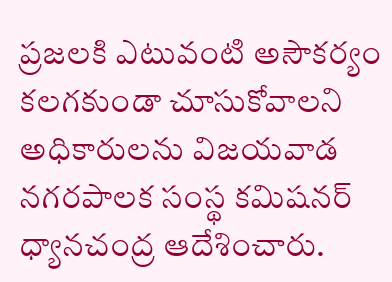ప్రజలకి ఎటువంటి అసౌకర్యం కలగకుండా చూసుకోవాలని అధికారులను విజయవాడ నగరపాలక సంస్థ కమిషనర్ ధ్యానచంద్ర ఆదేశించారు.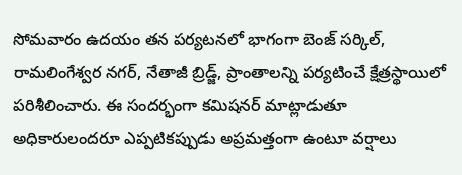సోమవారం ఉదయం తన పర్యటనలో భాగంగా బెంజ్ సర్కిల్, రామలింగేశ్వర నగర్, నేతాజీ బ్రిడ్జ్, ప్రాంతాలన్ని పర్యటించే క్షేత్రస్థాయిలో పరిశీలించారు. ఈ సందర్భంగా కమిషనర్ మాట్లాడుతూ అధికారులందరూ ఎప్పటికప్పుడు అప్రమత్తంగా ఉంటూ వర్షాలు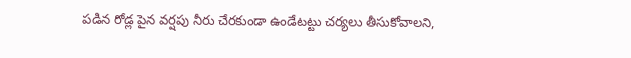పడిన రోడ్ల పైన వర్షపు నీరు చేరకుండా ఉండేటట్టు చర్యలు తీసుకోవాలని,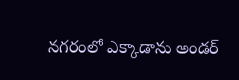నగరంలో ఎక్కాడాను అండర్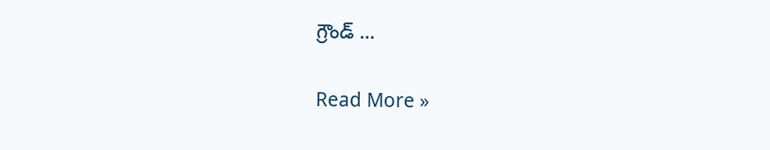గ్రౌండ్ …

Read More »